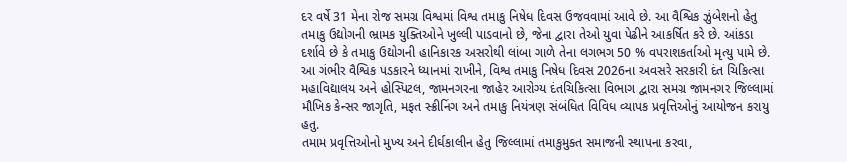દર વર્ષે 31 મેના રોજ સમગ્ર વિશ્વમાં વિશ્વ તમાકુ નિષેધ દિવસ ઉજવવામાં આવે છે. આ વૈશ્વિક ઝુંબેશનો હેતુ તમાકુ ઉદ્યોગની ભ્રામક યુક્તિઓને ખુલ્લી પાડવાનો છે, જેના દ્વારા તેઓ યુવા પેઢીને આકર્ષિત કરે છે. આંકડા દર્શાવે છે કે તમાકુ ઉદ્યોગની હાનિકારક અસરોથી લાંબા ગાળે તેના લગભગ 50 % વપરાશકર્તાઓ મૃત્યુ પામે છે.
આ ગંભીર વૈશ્વિક પડકારને ધ્યાનમાં રાખીને, વિશ્વ તમાકુ નિષેધ દિવસ 2026ના અવસરે સરકારી દંત ચિકિત્સા મહાવિદ્યાલય અને હોસ્પિટલ, જામનગરના જાહેર આરોગ્ય દંતચિકિત્સા વિભાગ દ્વારા સમગ્ર જામનગર જિલ્લામાં મૌખિક કેન્સર જાગૃતિ, મફત સ્ક્રીનિંગ અને તમાકુ નિયંત્રણ સંબંધિત વિવિધ વ્યાપક પ્રવૃત્તિઓનું આયોજન કરાયુ હતુ.
તમામ પ્રવૃત્તિઓનો મુખ્ય અને દીર્ઘકાલીન હેતુ જિલ્લામાં તમાકુમુક્ત સમાજની સ્થાપના કરવા,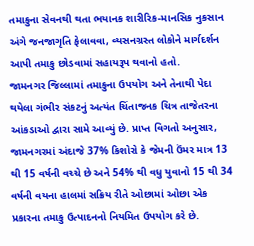તમાકુના સેવનથી થતા ભયાનક શારીરિક-માનસિક નુકસાન અંગે જનજાગૃતિ ફેલાવવા, વ્યસનગ્રસ્ત લોકોને માર્ગદર્શન આપી તમાકુ છોડવામાં સહાયરૂપ થવાનો હતો.
જામનગર જિલ્લામાં તમાકુના ઉપયોગ અને તેનાથી પેદા થયેલા ગંભીર સંકટનું અત્યંત ચિંતાજનક ચિત્ર તાજેતરના આંકડાઓ દ્વારા સામે આવ્યું છે. પ્રાપ્ત વિગતો અનુસાર, જામનગરમાં અંદાજે 37% કિશોરો કે જેમની ઉંમર માત્ર 13 થી 15 વર્ષની વચ્ચે છે અને 54% થી વધુ યુવાનો 15 થી 34 વર્ષની વયના હાલમાં સક્રિય રીતે ઓછામાં ઓછા એક પ્રકારના તમાકુ ઉત્પાદનનો નિયમિત ઉપયોગ કરે છે.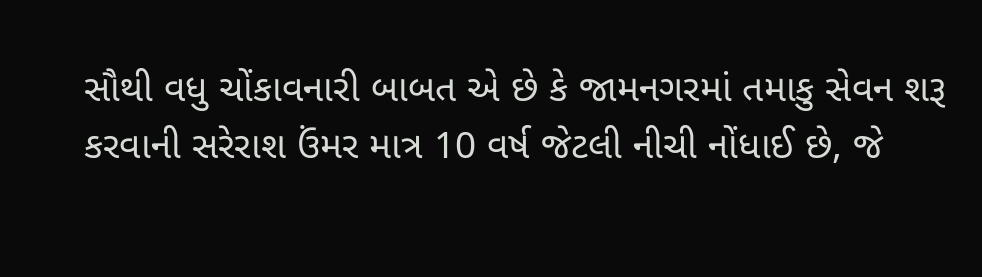સૌથી વધુ ચોંકાવનારી બાબત એ છે કે જામનગરમાં તમાકુ સેવન શરૂ કરવાની સરેરાશ ઉંમર માત્ર 10 વર્ષ જેટલી નીચી નોંધાઈ છે, જે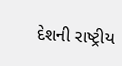દેશની રાષ્ટ્રીય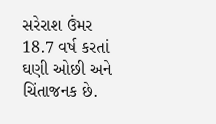સરેરાશ ઉંમર 18.7 વર્ષ કરતાં ઘણી ઓછી અને ચિંતાજનક છે.